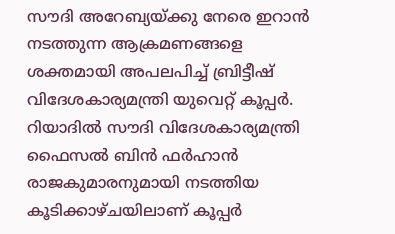സൗദി അറേബ്യയ്ക്കു നേരെ ഇറാൻ നടത്തുന്ന ആക്രമണങ്ങളെ ശക്തമായി അപലപിച്ച് ബ്രിട്ടീഷ് വിദേശകാര്യമന്ത്രി യുവെറ്റ് കൂപ്പർ. റിയാദിൽ സൗദി വിദേശകാര്യമന്ത്രി ഫൈസൽ ബിൻ ഫർഹാൻ രാജകുമാരനുമായി നടത്തിയ കൂടിക്കാഴ്ചയിലാണ് കൂപ്പർ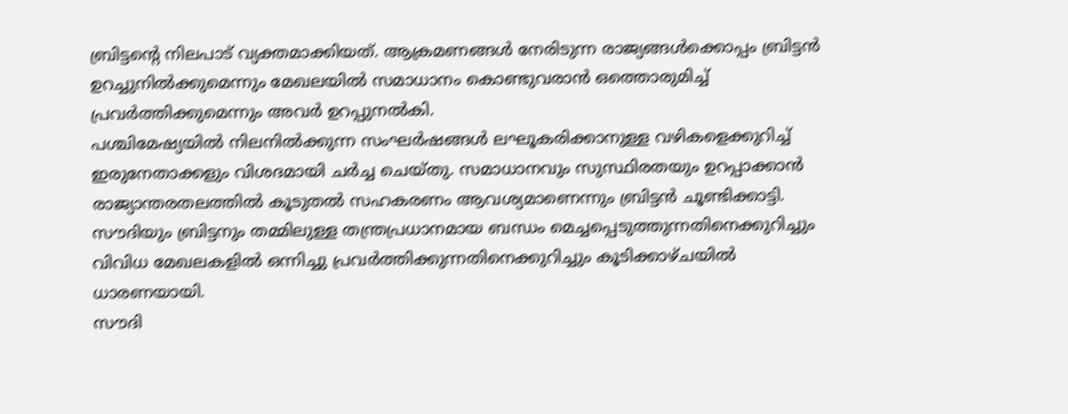ബ്രിട്ടന്റെ നിലപാട് വ്യക്തമാക്കിയത്. ആക്രമണങ്ങൾ നേരിടുന്ന രാജ്യങ്ങൾക്കൊപ്പം ബ്രിട്ടൻ ഉറച്ചുനിൽക്കുമെന്നും മേഖലയിൽ സമാധാനം കൊണ്ടുവരാൻ ഒത്തൊരുമിച്ച് പ്രവർത്തിക്കുമെന്നും അവർ ഉറപ്പുനൽകി.
പശ്ചിമേഷ്യയിൽ നിലനിൽക്കുന്ന സംഘർഷങ്ങൾ ലഘൂകരിക്കാനുള്ള വഴികളെക്കുറിച്ച് ഇരുനേതാക്കളും വിശദമായി ചർച്ച ചെയ്തു. സമാധാനവും സുസ്ഥിരതയും ഉറപ്പാക്കാൻ രാജ്യാന്തരതലത്തിൽ കൂടുതൽ സഹകരണം ആവശ്യമാണെന്നും ബ്രിട്ടൻ ചൂണ്ടിക്കാട്ടി. സൗദിയും ബ്രിട്ടനും തമ്മിലുള്ള തന്ത്രപ്രധാനമായ ബന്ധം മെച്ചപ്പെടുത്തുന്നതിനെക്കുറിച്ചും വിവിധ മേഖലകളിൽ ഒന്നിച്ചു പ്രവർത്തിക്കുന്നതിനെക്കുറിച്ചും കൂടിക്കാഴ്ചയിൽ ധാരണയായി.
സൗദി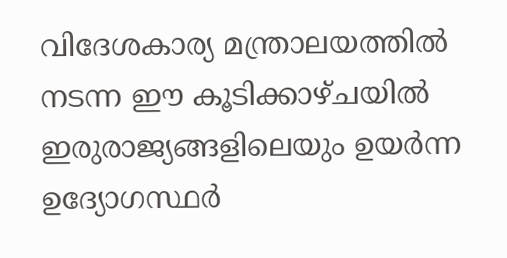വിദേശകാര്യ മന്ത്രാലയത്തിൽ നടന്ന ഈ കൂടിക്കാഴ്ചയിൽ ഇരുരാജ്യങ്ങളിലെയും ഉയർന്ന ഉദ്യോഗസ്ഥർ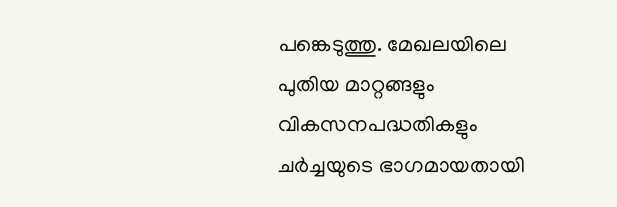പങ്കെടുത്തു. മേഖലയിലെ പുതിയ മാറ്റങ്ങളും വികസനപദ്ധതികളും ചർച്ചയുടെ ഭാഗമായതായി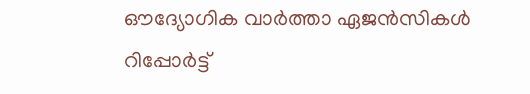ഔദ്യോഗിക വാർത്താ ഏജൻസികൾ റിപ്പോർട്ട്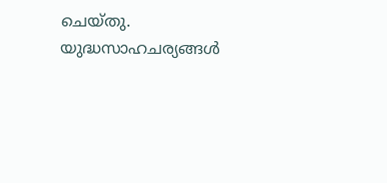ചെയ്തു. യുദ്ധസാഹചര്യങ്ങൾ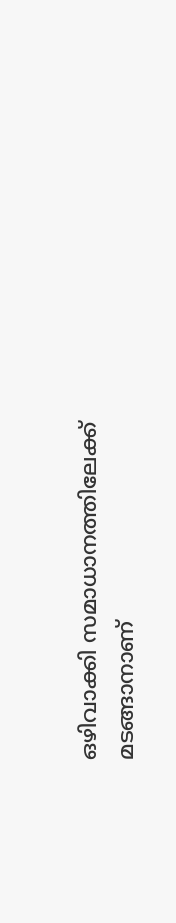ഒഴിവാക്കി സമാധാനത്തിലേക്ക് മടങ്ങാനാണ്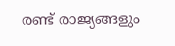രണ്ട് രാജ്യങ്ങളും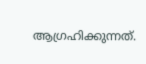ആഗ്രഹിക്കുന്നത്.